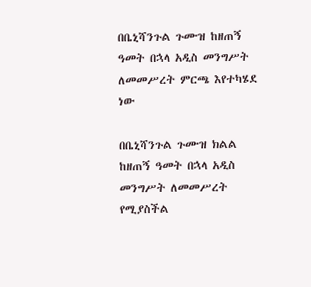በቤኒሻንጉል ጉሙዝ ከዘጠኝ ዓመት በኋላ አዲስ መንግሥት ለመመሥረት ምርጫ እየተካሄደ ነው

በቤኒሻንጉል ጉሙዝ ክልል ከዘጠኝ ዓመት በኋላ አዲስ መንግሥት ለመመሥረት የሚያስችል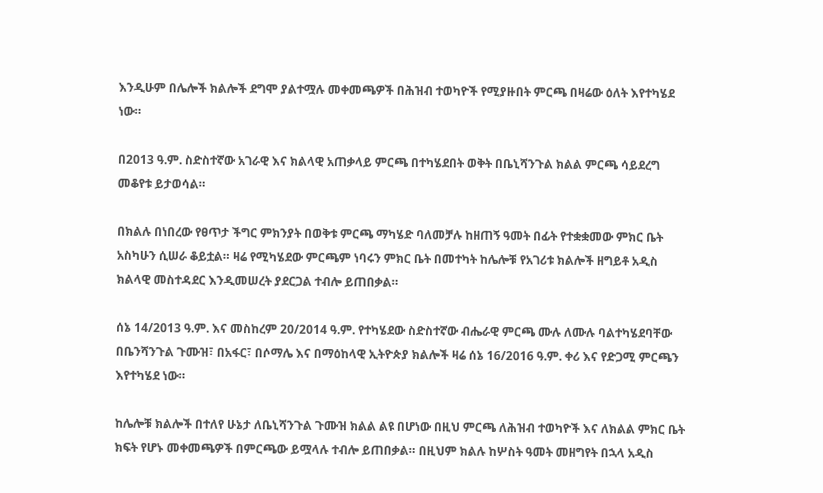እንዲሁም በሌሎች ክልሎች ደግሞ ያልተሟሉ መቀመጫዎች በሕዝብ ተወካዮች የሚያዙበት ምርጫ በዛሬው ዕለት እየተካሄደ ነው።

በ2013 ዓ.ም. ስድስተኛው አገራዊ እና ክልላዊ አጠቃላይ ምርጫ በተካሄደበት ወቅት በቤኒሻንጉል ክልል ምርጫ ሳይደረግ መቆየቱ ይታወሳል።

በክልሉ በነበረው የፀጥታ ችግር ምክንያት በወቅቱ ምርጫ ማካሄድ ባለመቻሉ ከዘጠኝ ዓመት በፊት የተቋቋመው ምክር ቤት አስካሁን ሲሠራ ቆይቷል። ዛሬ የሚካሄደው ምርጫም ነባሩን ምክር ቤት በመተካት ከሌሎቹ የአገሪቱ ክልሎች ዘግይቶ አዲስ ክልላዊ መስተዳደር እንዲመሠረት ያደርጋል ተብሎ ይጠበቃል።

ሰኔ 14/2013 ዓ.ም. እና መስከረም 20/2014 ዓ.ም. የተካሄደው ስድስተኛው ብሔራዊ ምርጫ ሙሉ ለሙሉ ባልተካሄደባቸው በቤንሻንጉል ጉሙዝ፣ በአፋር፣ በሶማሌ እና በማዕከላዊ ኢትዮጵያ ክልሎች ዛሬ ሰኔ 16/2016 ዓ.ም. ቀሪ እና የድጋሚ ምርጫን እየተካሄደ ነው።

ከሌሎቹ ክልሎች በተለየ ሁኔታ ለቤኒሻንጉል ጉሙዝ ክልል ልዩ በሆነው በዚህ ምርጫ ለሕዝብ ተወካዮች እና ለክልል ምክር ቤት ክፍት የሆኑ መቀመጫዎች በምርጫው ይሟላሉ ተብሎ ይጠበቃል። በዚህም ክልሉ ከሦስት ዓመት መዘግየት በኋላ አዲስ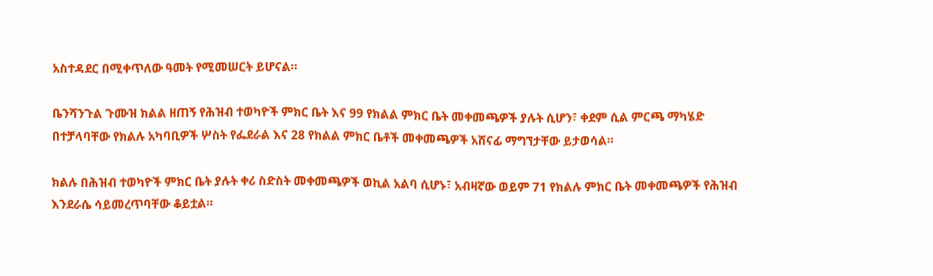አስተዳደር በሚቀጥለው ዓመት የሚመሠርት ይሆናል።

ቤንሻንጉል ጉሙዝ ክልል ዘጠኝ የሕዝብ ተወካዮች ምክር ቤት እና 99 የክልል ምክር ቤት መቀመጫዎች ያሉት ሲሆን፣ ቀደም ሲል ምርጫ ማካሄድ በተቻላባቸው የክልሉ አካባቢዎች ሦስት የፌደራል እና 28 የክልል ምክር ቤቶች መቀመጫዎች አሸናፊ ማግኘታቸው ይታወሳል።

ክልሉ በሕዝብ ተወካዮች ምክር ቤት ያሉት ቀሪ ስድስት መቀመጫዎች ወኪል አልባ ሲሆኑ፣ አብዛኛው ወይም 71 የክልሉ ምክር ቤት መቀመጫዎች የሕዝብ እንደራሴ ሳይመረጥባቸው ቆይቷል።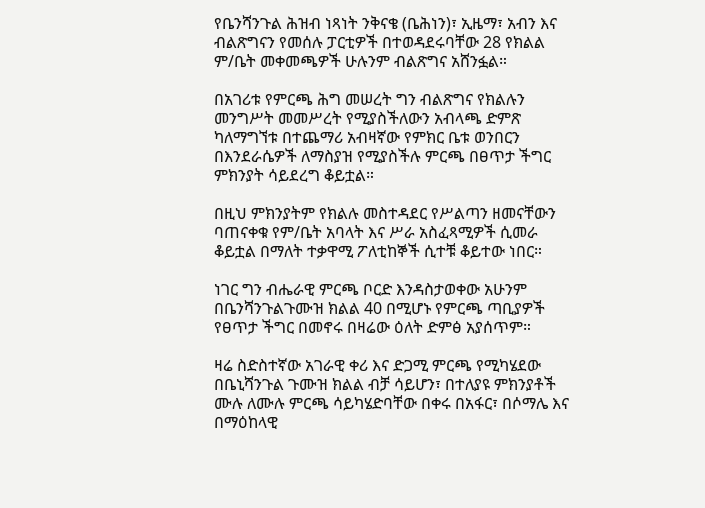የቤንሻንጉል ሕዝብ ነጻነት ንቅናቄ (ቤሕነን)፣ ኢዜማ፣ አብን እና ብልጽግናን የመሰሉ ፓርቲዎች በተወዳደሩባቸው 28 የክልል ም/ቤት መቀመጫዎች ሁሉንም ብልጽግና አሸንፏል።

በአገሪቱ የምርጫ ሕግ መሠረት ግን ብልጽግና የክልሉን መንግሥት መመሥረት የሚያስችለውን አብላጫ ድምጽ ካለማግኘቱ በተጨማሪ አብዛኛው የምክር ቤቱ ወንበርን በእንደራሴዎች ለማስያዝ የሚያስችሉ ምርጫ በፀጥታ ችግር ምክንያት ሳይደረግ ቆይቷል።

በዚህ ምክንያትም የክልሉ መስተዳደር የሥልጣን ዘመናቸውን ባጠናቀቁ የም/ቤት አባላት እና ሥራ አስፈጻሚዎች ሲመራ ቆይቷል በማለት ተቃዋሚ ፖለቲከኞች ሲተቹ ቆይተው ነበር።

ነገር ግን ብሔራዊ ምርጫ ቦርድ እንዳስታወቀው አሁንም በቤንሻንጉልጉሙዝ ክልል 40 በሚሆኑ የምርጫ ጣቢያዎች የፀጥታ ችግር በመኖሩ በዛሬው ዕለት ድምፅ አያሰጥም።

ዛሬ ስድስተኛው አገራዊ ቀሪ እና ድጋሚ ምርጫ የሚካሄደው በቤኒሻንጉል ጉሙዝ ክልል ብቻ ሳይሆን፣ በተለያዩ ምክንያቶች ሙሉ ለሙሉ ምርጫ ሳይካሄድባቸው በቀሩ በአፋር፣ በሶማሌ እና በማዕከላዊ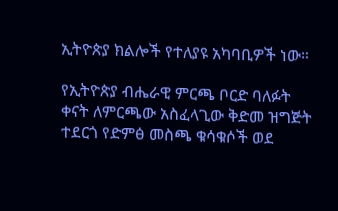ኢትዮጵያ ክልሎች የተለያዩ አካባቢዎች ነው።

የኢትዮጵያ ብሔራዊ ምርጫ ቦርድ ባለፉት ቀናት ለምርጫው አስፈላጊው ቅድመ ዝግጅት ተደርጎ የድምፅ መስጫ ቁሳቁሶች ወደ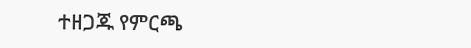ተዘጋጁ የምርጫ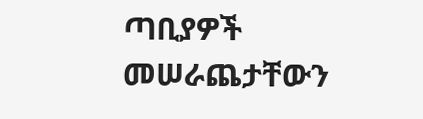ጣቢያዎች መሠራጨታቸውን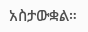አስታውቋል።